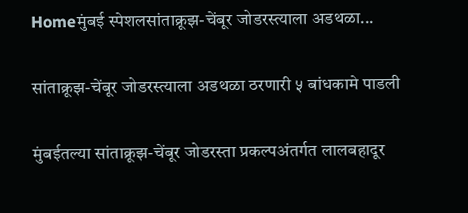Homeमुंबई स्पेशलसांताक्रूझ-चेंबूर जोडरस्त्याला अडथळा...

सांताक्रूझ-चेंबूर जोडरस्त्याला अडथळा ठरणारी ५ बांधकामे पाडली

मुंबईतल्या सांताक्रूझ-चेंबूर जोडरस्ता प्रकल्पअंतर्गत लालबहादूर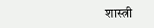शास्त्री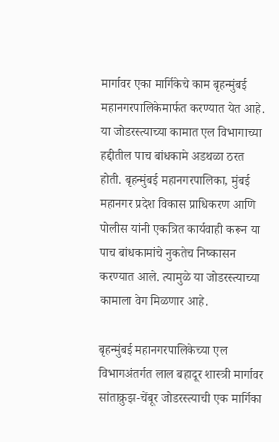मार्गावर एका मार्गिकेचे काम बृहन्मुंबई महानगरपालिकेमार्फत करण्यात येत आहे. या जोडरस्त्याच्या कामात एल विभागाच्या हद्दीतील पाच बांधकामे अडथळा ठरत होती. बृहन्मुंबई महानगरपालिका, मुंबई महानगर प्रदेश विकास प्राधिकरण आणि पोलीस यांनी एकत्रित कार्यवाही करून या पाच बांधकामांचे नुकतेच निष्कासन करण्यात आले. त्यामुळे या जोडरस्त्याच्या कामाला वेग मिळणार आहे.

बृहन्मुंबई महानगरपालिकेच्या एल विभागअंतर्गत लाल बहादूर शास्त्री मार्गावर सांताक्रुझ-चेंबूर जोडरस्त्याची एक मार्गिका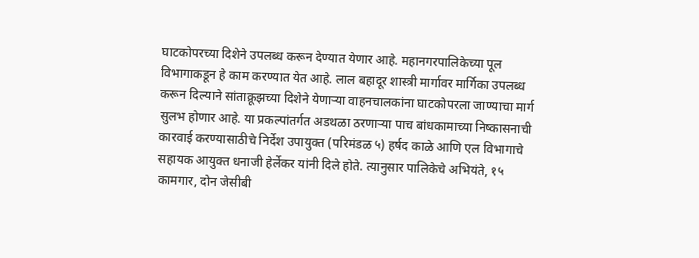घाटकोपरच्या दिशेने उपलब्ध करून देण्यात येणार आहे. महानगरपालिकेच्या पूल विभागाकडून हे काम करण्यात येत आहे. लाल बहादूर शास्त्री मार्गावर मार्गिका उपलब्ध करून दिल्याने सांताक्रूझच्या दिशेने येणाऱ्या वाहनचालकांना घाटकोपरला जाण्याचा मार्ग सुलभ होणार आहे. या प्रकल्पांतर्गत अडथळा ठरणाऱ्या पाच बांधकामाच्या निष्कासनाची कारवाई करण्यासाठीचे निर्देश उपायुक्त (परिमंडळ ५) हर्षद काळे आणि एल विभागाचे सहायक आयुक्त धनाजी हेर्लेकर यांनी दिले होते. त्यानुसार पालिकेचे अभियंते, १५ कामगार, दोन जेसीबी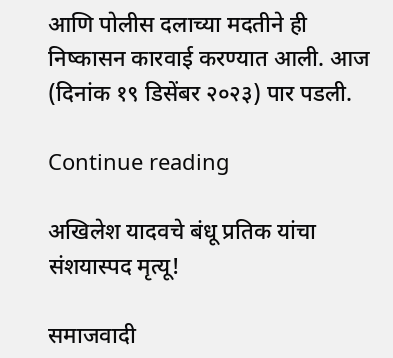आणि पोलीस दलाच्या मदतीने ही निष्कासन कारवाई करण्यात आली. आज (दिनांक १९ डिसेंबर २०२३) पार पडली.

Continue reading

अखिलेश यादवचे बंधू प्रतिक यांचा संशयास्पद मृत्यू!

समाजवादी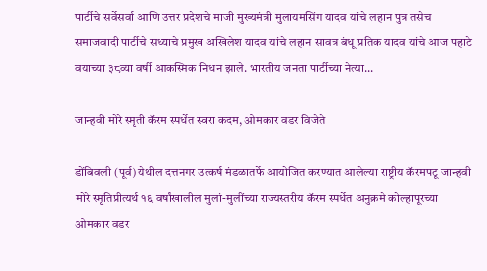पार्टीचे सर्वेसर्वा आणि उत्तर प्रदेशचे माजी मुख्यमंत्री मुलायमसिंग यादव यांचे लहान पुत्र तसेच समाजवादी पार्टीचे सध्याचे प्रमुख अखिलेश यादव यांचे लहान सावत्र बंधू प्रतिक यादव यांचे आज पहाटे वयाच्या ३८व्या वर्षी आकस्मिक निधन झाले. भारतीय जनता पार्टीच्या नेत्या...

जान्हवी मोरे स्मृती कॅरम स्पर्धेत स्वरा कदम, ओमकार वडर विजेते

डोंबिवली (पूर्व) येथील दत्तनगर उत्कर्ष मंडळातर्फे आयोजित करण्यात आलेल्या राष्ट्रीय कॅरमपटू जान्हवी मोरे स्मृतिप्रीत्यर्थ १६ वर्षांखालील मुलां-मुलींच्या राज्यस्तरीय कॅरम स्पर्धेत अनुक्रमे कोल्हापूरच्या ओमकार वडर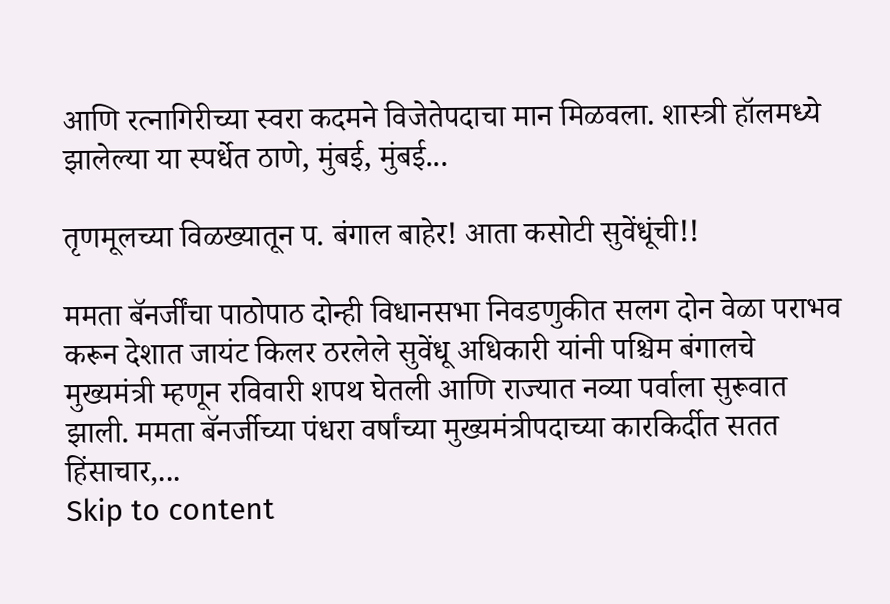आणि रत्नागिरीच्या स्वरा कदमने विजेतेपदाचा मान मिळवला. शास्त्री हॉलमध्ये झालेल्या या स्पर्धेत ठाणे, मुंबई, मुंबई...

तृणमूलच्या विळख्यातून प. बंगाल बाहेर! आता कसोटी सुवेंधूंची!!

ममता बॅनर्जींचा पाठोपाठ दोन्ही विधानसभा निवडणुकीत सलग दोन वेळा पराभव करून देशात जायंट किलर ठरलेले सुवेंधू अधिकारी यांनी पश्चिम बंगालचे मुख्यमंत्री म्हणून रविवारी शपथ घेतली आणि राज्यात नव्या पर्वाला सुरूवात झाली. ममता बॅनर्जीच्या पंधरा वर्षांच्या मुख्यमंत्रीपदाच्या कारकिर्दीत सतत हिंसाचार,...
Skip to content